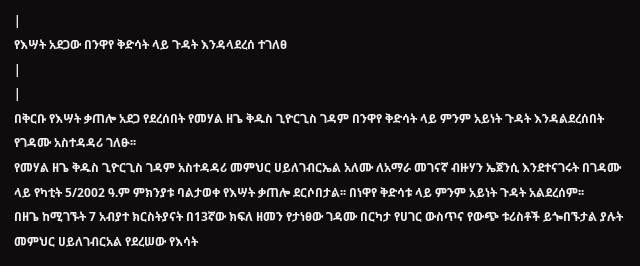|
የእሣት አደጋው በንዋየ ቅድሳት ላይ ጉዳት እንዳላደረሰ ተገለፀ
|
|
በቅርቡ የእሣት ቃጠሎ አደጋ የደረሰበት የመሃል ዘጌ ቅዱስ ጊዮርጊስ ገዳም በንዋየ ቅድሳት ላይ ምንም አይነት ጉዳት እንዳልደረሰበት የገዳሙ አስተዳዳሪ ገለፁ፡፡
የመሃል ዘጌ ቅዱስ ጊዮርጊስ ገዳም አስተዳዳሪ መምህር ሀይለገብርኤል አለሙ ለአማራ መገናኛ ብዙሃን ኤጀንሲ እንደተናገሩት በገዳሙ ላይ የካቲት 5/2002 ዓ.ም ምክንያቱ ባልታወቀ የእሣት ቃጠሎ ደርሶበታል፡፡ በነዋየ ቅድሳቱ ላይ ምንም አይነት ጉዳት አልደረሰም፡፡
በዘጌ ከሚገኙት 7 አብያተ ክርስትያናት በ13ኛው ክፍለ ዘመን የታነፀው ገዳሙ በርካታ የሀገር ውስጥና የውጭ ቱሪስቶች ይጐበኙታል ያሉት መምህር ሀይለገብርአል የደረሠው የእሳት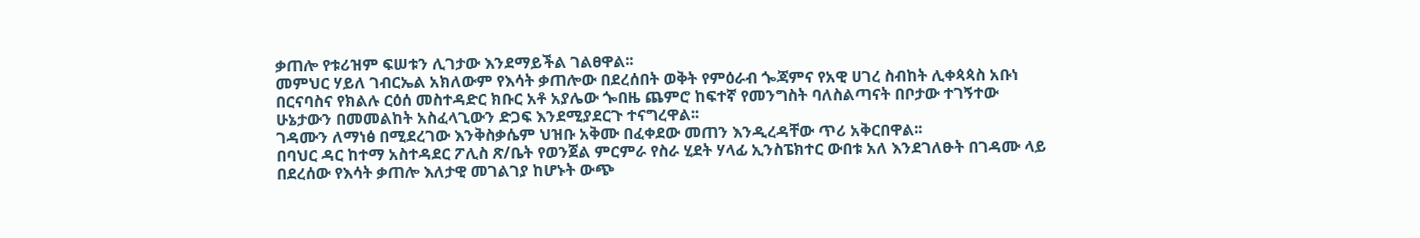ቃጠሎ የቱሪዝም ፍሠቱን ሊገታው እንደማይችል ገልፀዋል፡፡
መምህር ሃይለ ገብርኤል አክለውም የእሳት ቃጠሎው በደረሰበት ወቅት የምዕራብ ጐጃምና የአዊ ሀገረ ስብከት ሊቀጳጳስ አቡነ በርናባስና የክልሉ ርዕሰ መስተዳድር ክቡር አቶ አያሌው ጐበዜ ጨምሮ ከፍተኛ የመንግስት ባለስልጣናት በቦታው ተገኝተው ሁኔታውን በመመልከት አስፈላጊውን ድጋፍ እንደሚያደርጉ ተናግረዋል፡፡
ገዳሙን ለማነፅ በሚደረገው እንቅስቃሴም ህዝቡ አቅሙ በፈቀደው መጠን እንዲረዳቸው ጥሪ አቅርበዋል፡፡
በባህር ዳር ከተማ አስተዳደር ፖሊስ ጽ/ቤት የወንጀል ምርምራ የስራ ሂደት ሃላፊ ኢንስፔክተር ውበቱ አለ እንደገለፁት በገዳሙ ላይ በደረሰው የእሳት ቃጠሎ እለታዊ መገልገያ ከሆኑት ውጭ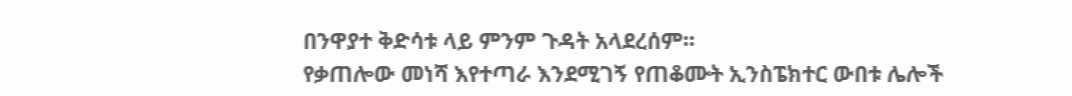በንዋያተ ቅድሳቱ ላይ ምንም ጉዳት አላደረሰም፡፡
የቃጠሎው መነሻ እየተጣራ እንደሚገኝ የጠቆሙት ኢንስፔክተር ውበቱ ሌሎች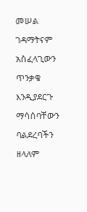መሠል ገዳማትናም አስፈላጊውን ጥንቃቄ እንዲያደርጉ ማሳሰባቸውን ባልደረባችን ዘላለም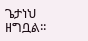ጌታነህ ዘግቧል፡፡